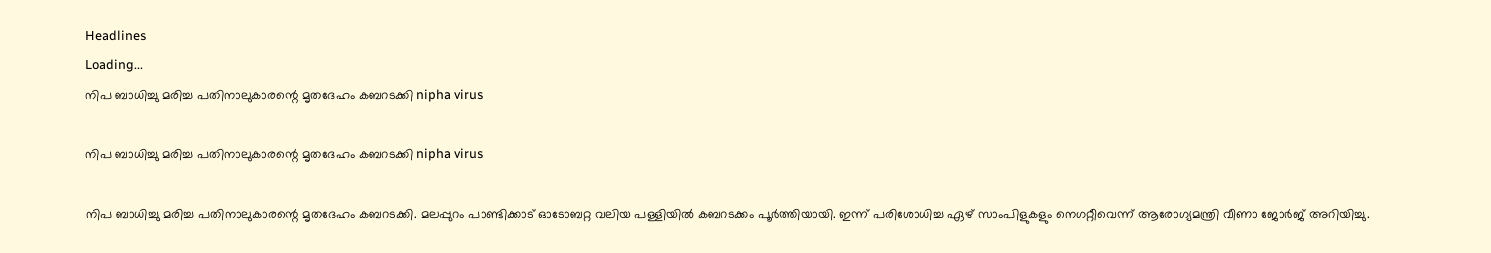Headlines
Loading...
നിപ ബാധിച്ചു മരിച്ച പതിനാലുകാരന്റെ മൃതദേഹം കബറടക്കി nipha virus

നിപ ബാധിച്ചു മരിച്ച പതിനാലുകാരന്റെ മൃതദേഹം കബറടക്കി nipha virus

നിപ ബാധിച്ചു മരിച്ച പതിനാലുകാരന്റെ മൃതദേഹം കബറടക്കി. മലപ്പുറം പാണ്ടിക്കാട് ഓടോബറ്റ വലിയ പള്ളിയില്‍ കബറടക്കം പൂര്‍ത്തിയായി. ഇന്ന് പരിശോധിച്ച ഏഴ് സാംപിളുകളും നെഗറ്റീവെന്ന് ആരോഗ്യമന്ത്രി വീണാ ജോര്‍ജ് അറിയിച്ചു.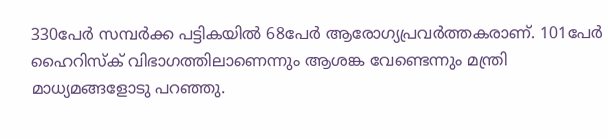330പേര്‍ സമ്പര്‍ക്ക പട്ടികയില്‍ 68പേര്‍ ആരോഗ്യപ്രവര്‍ത്തകരാണ്. 101പേര്‍ ഹൈറിസ്ക് വിഭാഗത്തിലാണെന്നും ആശങ്ക വേണ്ടെന്നും മന്ത്രി മാധ്യമങ്ങളോടു പറഞ്ഞു.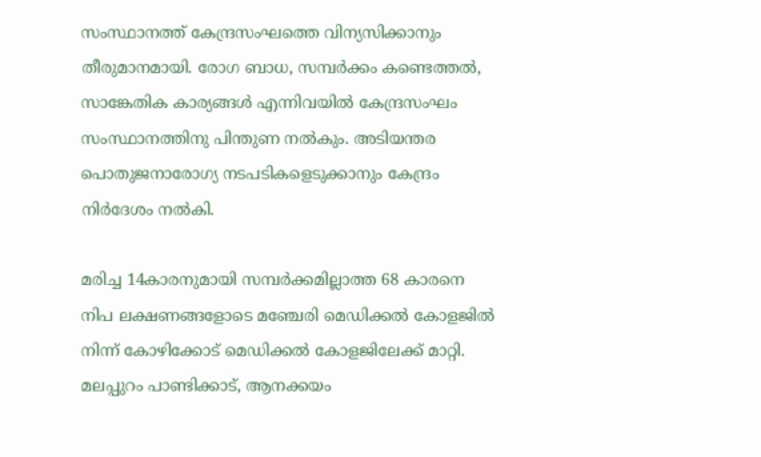സംസ്ഥാനത്ത് കേന്ദ്രസംഘത്തെ വിന്യസിക്കാനും തീരുമാനമായി. രോഗ ബാധ, സമ്പര്‍ക്കം കണ്ടെത്തല്‍, സാങ്കേതിക കാര്യങ്ങള്‍ എന്നിവയില്‍ കേന്ദ്രസംഘം സംസ്ഥാനത്തിനു പിന്തുണ നല്‍കും. അടിയന്തര പൊതുജനാരോഗ്യ നടപടികളെടുക്കാനും കേന്ദ്രം  നിര്‍ദേശം നല്‍കി.

മരിച്ച 14കാരനുമായി സമ്പര്‍ക്കമില്ലാത്ത 68 കാരനെ നിപ ലക്ഷണങ്ങളോടെ മഞ്ചേരി മെഡിക്കല്‍ കോളജില്‍ നിന്ന് കോഴിക്കോട് മെഡിക്കല്‍ കോളജിലേക്ക് മാറ്റി. മലപ്പുറം പാണ്ടിക്കാട്, ആനക്കയം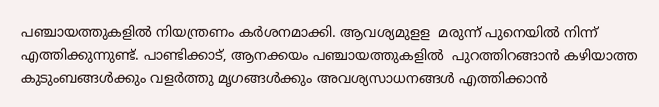പഞ്ചായത്തുകളില്‍ നിയന്ത്രണം കര്‍ശനമാക്കി. ആവശ്യമുളള  മരുന്ന് പുനെയില്‍ നിന്ന് എത്തിക്കുന്നുണ്ട്. പാണ്ടിക്കാട്, ആനക്കയം പഞ്ചായത്തുകളില്‍  പുറത്തിറങ്ങാന്‍ കഴിയാത്ത  കുടുംബങ്ങള്‍ക്കും വളര്‍ത്തു മൃഗങ്ങള്‍ക്കും അവശ്യസാധനങ്ങള്‍ എത്തിക്കാന്‍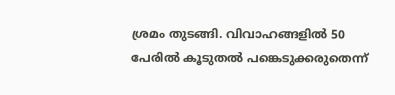ശ്രമം തുടങ്ങി. വിവാഹങ്ങളില്‍ 50 പേരില്‍ കൂടുതല്‍ പങ്കെടുക്കരുതെന്ന്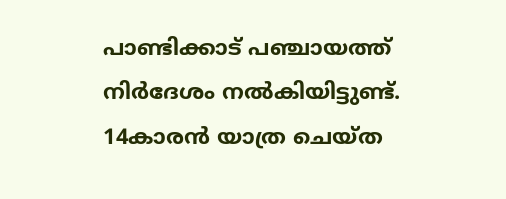പാണ്ടിക്കാട് പഞ്ചായത്ത് നിര്‍ദേശം നല്‍കിയിട്ടുണ്ട്. 14കാരന്‍ യാത്ര ചെയ്ത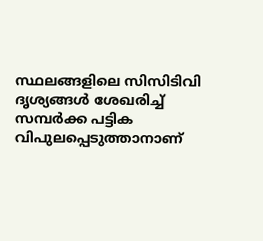സ്ഥലങ്ങളിലെ സിസിടിവി ദൃശ്യങ്ങള്‍ ശേഖരിച്ച് സമ്പര്‍ക്ക പട്ടിക വിപുലപ്പെടുത്താനാണ്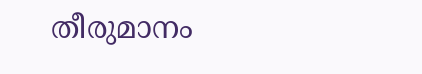തീരുമാനം